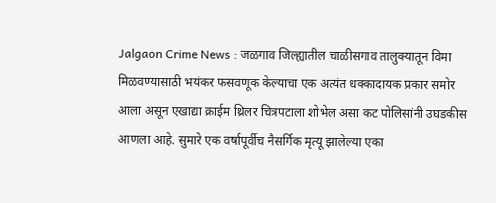Jalgaon Crime News : जळगाव जिल्ह्यातील चाळीसगाव तालुक्यातून विमा मिळवण्यासाठी भयंकर फसवणूक केल्याचा एक अत्यंत धक्कादायक प्रकार समोर आला असून एखाद्या क्राईम थ्रिलर चित्रपटाला शोभेल असा कट पोलिसांनी उघडकीस आणला आहे. सुमारे एक वर्षापूर्वीच नैसर्गिक मृत्यू झालेल्या एका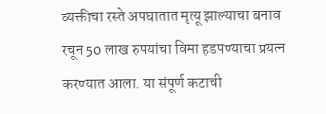व्यक्तीचा रस्ते अपघातात मृत्यू झाल्याचा बनाव रचून 50 लाख रुपयांचा विमा हडपण्याचा प्रयत्न करण्यात आला. या संपूर्ण कटाची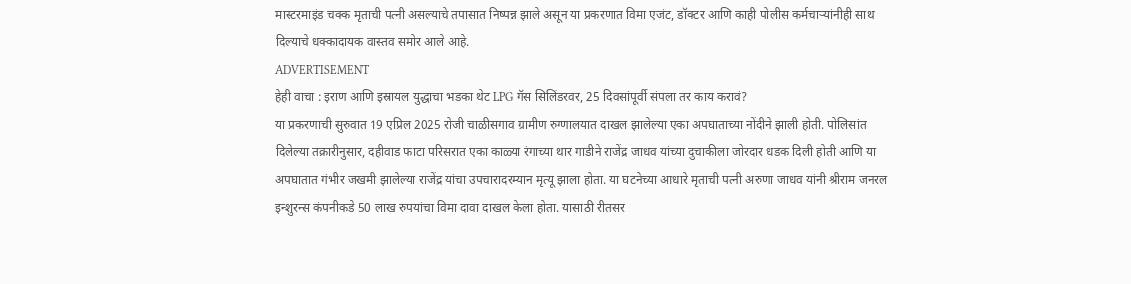मास्टरमाइंड चक्क मृताची पत्नी असल्याचे तपासात निष्पन्न झाले असून या प्रकरणात विमा एजंट, डॉक्टर आणि काही पोलीस कर्मचाऱ्यांनीही साथ दिल्याचे धक्कादायक वास्तव समोर आले आहे.
ADVERTISEMENT
हेही वाचा : इराण आणि इस्रायल युद्धाचा भडका थेट LPG गॅस सिलिंडरवर, 25 दिवसांपूर्वी संपला तर काय करावं?
या प्रकरणाची सुरुवात 19 एप्रिल 2025 रोजी चाळीसगाव ग्रामीण रुग्णालयात दाखल झालेल्या एका अपघाताच्या नोंदीने झाली होती. पोलिसांत दिलेल्या तक्रारीनुसार, दहीवाड फाटा परिसरात एका काळ्या रंगाच्या थार गाडीने राजेंद्र जाधव यांच्या दुचाकीला जोरदार धडक दिली होती आणि या अपघातात गंभीर जखमी झालेल्या राजेंद्र यांचा उपचारादरम्यान मृत्यू झाला होता. या घटनेच्या आधारे मृताची पत्नी अरुणा जाधव यांनी श्रीराम जनरल इन्शुरन्स कंपनीकडे 50 लाख रुपयांचा विमा दावा दाखल केला होता. यासाठी रीतसर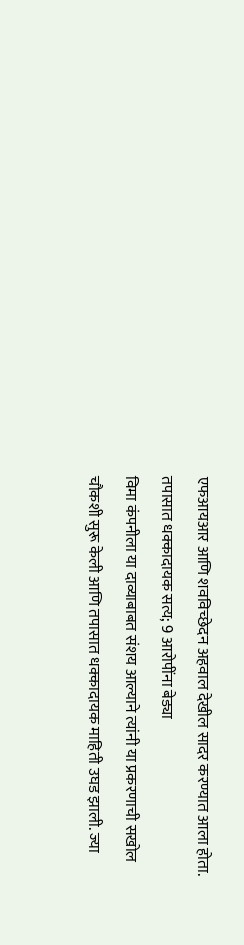एफआयआर आणि शवविच्छेदन अहवाल देखील सादर करण्यात आला होता.
तपासात धक्कादायक सत्य; 9 आरोपींना बेड्या
विमा कंपनीला या दाव्याबाबत संशय आल्याने त्यांनी या प्रकरणाची सखोल चौकशी सुरू केली आणि तपासात धक्कादायक माहिती उघड झाली. ज्या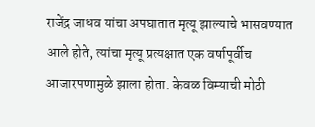राजेंद्र जाधव यांचा अपघातात मृत्यू झाल्याचे भासवण्यात आले होते, त्यांचा मृत्यू प्रत्यक्षात एक वर्षापूर्वीच आजारपणामुळे झाला होता. केवळ विम्याची मोठी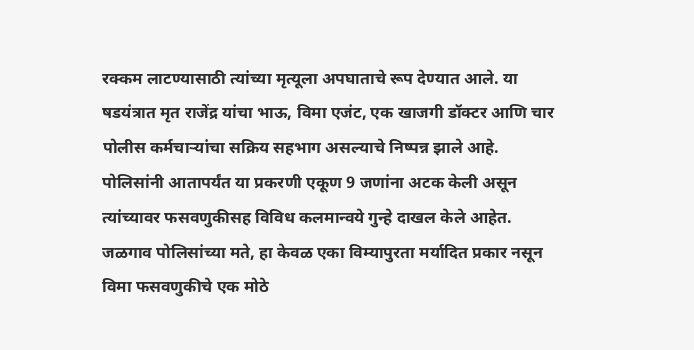रक्कम लाटण्यासाठी त्यांच्या मृत्यूला अपघाताचे रूप देण्यात आले. या षडयंत्रात मृत राजेंद्र यांचा भाऊ, विमा एजंट, एक खाजगी डॉक्टर आणि चार पोलीस कर्मचाऱ्यांचा सक्रिय सहभाग असल्याचे निष्पन्न झाले आहे. पोलिसांनी आतापर्यंत या प्रकरणी एकूण 9 जणांना अटक केली असून त्यांच्यावर फसवणुकीसह विविध कलमान्वये गुन्हे दाखल केले आहेत.
जळगाव पोलिसांच्या मते, हा केवळ एका विम्यापुरता मर्यादित प्रकार नसून विमा फसवणुकीचे एक मोठे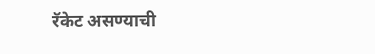रॅकेट असण्याची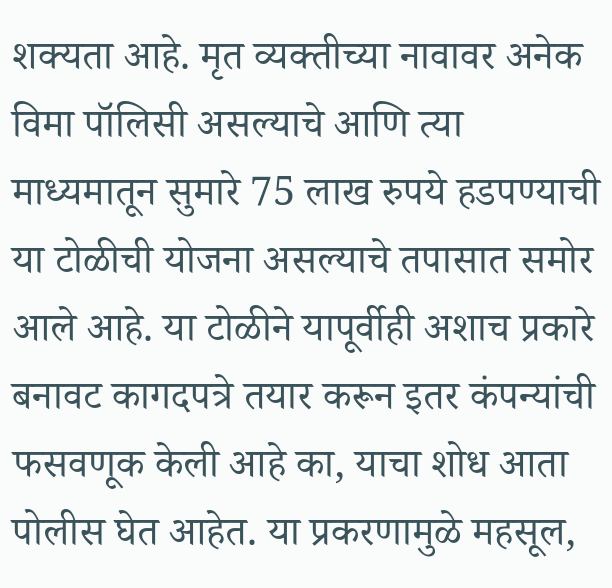शक्यता आहे. मृत व्यक्तीच्या नावावर अनेक विमा पॉलिसी असल्याचे आणि त्या माध्यमातून सुमारे 75 लाख रुपये हडपण्याची या टोळीची योजना असल्याचे तपासात समोर आले आहे. या टोळीने यापूर्वीही अशाच प्रकारे बनावट कागदपत्रे तयार करून इतर कंपन्यांची फसवणूक केली आहे का, याचा शोध आता पोलीस घेत आहेत. या प्रकरणामुळे महसूल,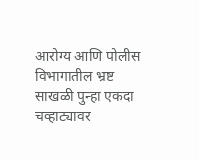आरोग्य आणि पोलीस विभागातील भ्रष्ट साखळी पुन्हा एकदा चव्हाट्यावर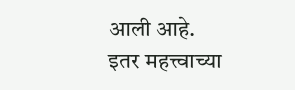आली आहे.
इतर महत्त्वाच्या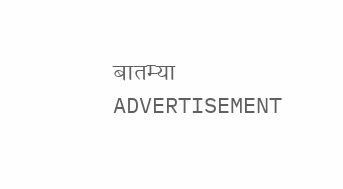बातम्या
ADVERTISEMENT